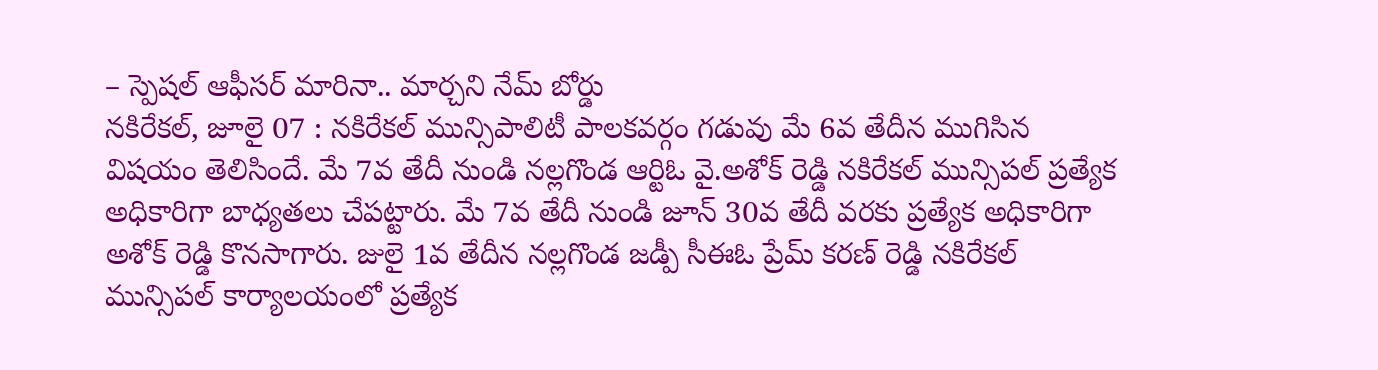– స్పెషల్ ఆఫీసర్ మారినా.. మార్చని నేమ్ బోర్డు
నకిరేకల్, జూలై 07 : నకిరేకల్ మున్సిపాలిటీ పాలకవర్గం గడువు మే 6వ తేదీన ముగిసిన విషయం తెలిసిందే. మే 7వ తేదీ నుండి నల్లగొండ ఆర్టిఓ వై.అశోక్ రెడ్డి నకిరేకల్ మున్సిపల్ ప్రత్యేక అధికారిగా బాధ్యతలు చేపట్టారు. మే 7వ తేదీ నుండి జూన్ 30వ తేదీ వరకు ప్రత్యేక అధికారిగా అశోక్ రెడ్డి కొనసాగారు. జులై 1వ తేదీన నల్లగొండ జడ్పీ సీఈఓ ప్రేమ్ కరణ్ రెడ్డి నకిరేకల్ మున్సిపల్ కార్యాలయంలో ప్రత్యేక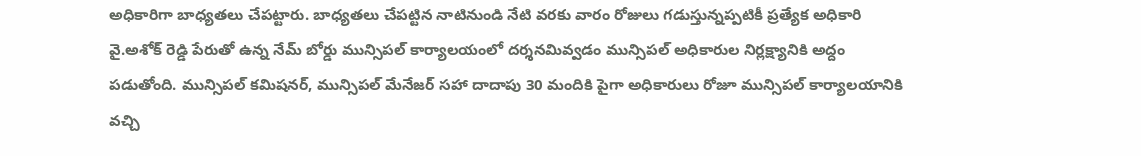అధికారిగా బాధ్యతలు చేపట్టారు. బాధ్యతలు చేపట్టిన నాటినుండి నేటి వరకు వారం రోజులు గడుస్తున్నప్పటికీ ప్రత్యేక అధికారి వై.అశోక్ రెడ్డి పేరుతో ఉన్న నేమ్ బోర్డు మున్సిపల్ కార్యాలయంలో దర్శనమివ్వడం మున్సిపల్ అధికారుల నిర్లక్ష్యానికి అద్దం పడుతోంది. మున్సిపల్ కమిషనర్, మున్సిపల్ మేనేజర్ సహా దాదాపు 30 మందికి పైగా అధికారులు రోజూ మున్సిపల్ కార్యాలయానికి వచ్చి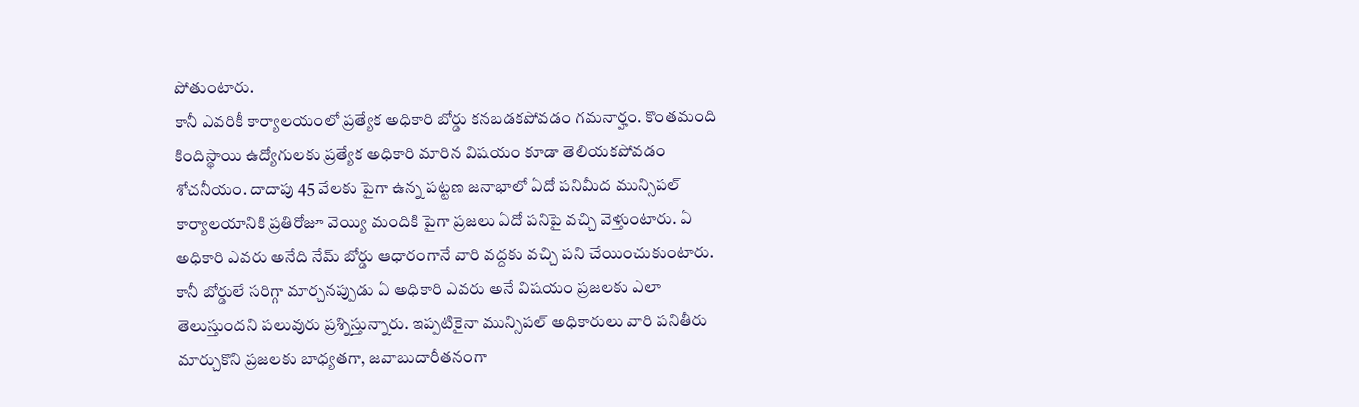పోతుంటారు.
కానీ ఎవరికీ కార్యాలయంలో ప్రత్యేక అధికారి బోర్డు కనబడకపోవడం గమనార్హం. కొంతమంది కిందిస్థాయి ఉద్యోగులకు ప్రత్యేక అధికారి మారిన విషయం కూడా తెలియకపోవడం శోచనీయం. దాదాపు 45 వేలకు పైగా ఉన్న పట్టణ జనాభాలో ఏదో పనిమీద మున్సిపల్ కార్యాలయానికి ప్రతిరోజూ వెయ్యి మందికి పైగా ప్రజలు ఏదో పనిపై వచ్చి వెళ్తుంటారు. ఏ అధికారి ఎవరు అనేది నేమ్ బోర్డు ఆధారంగానే వారి వద్దకు వచ్చి పని చేయించుకుంటారు. కానీ బోర్డులే సరిగ్గా మార్చనప్పుడు ఏ అధికారి ఎవరు అనే విషయం ప్రజలకు ఎలా తెలుస్తుందని పలువురు ప్రశ్నిస్తున్నారు. ఇప్పటికైనా మున్సిపల్ అధికారులు వారి పనితీరు మార్చుకొని ప్రజలకు బాధ్యతగా, జవాబుదారీతనంగా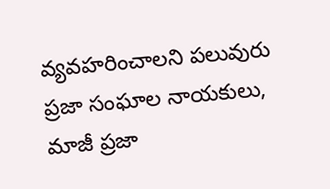వ్యవహరించాలని పలువురు ప్రజా సంఘాల నాయకులు, మాజీ ప్రజా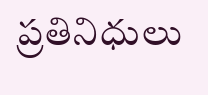ప్రతినిధులు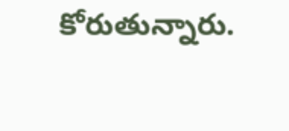కోరుతున్నారు.